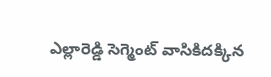ఎల్లారెడ్డి సెగ్మెంట్ వాసికిదక్కిన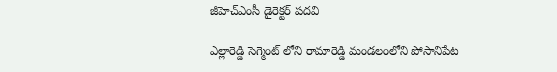జీహెచ్ఎంసీ డైరెక్టర్ పదవి

ఎల్లారెడ్డి సెగ్మెంట్ లోని రామారెడ్డి మండలంలోని పోసానిపేట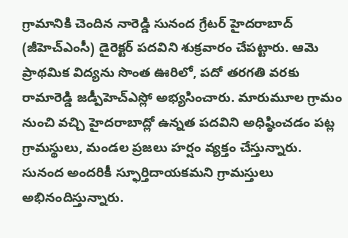గ్రామానికి చెందిన నారెడ్డి సునంద గ్రేటర్ హైదరాబాద్ (జీహెచ్ఎంసీ) డైరెక్టర్ పదవిని శుక్రవారం చేపట్టారు. ఆమె ప్రాథమిక విద్యను సొంత ఊరిలో, పదో తరగతి వరకు రామారెడ్డి జడ్పీహెచ్ఎస్లో అభ్యసించారు. మారుమూల గ్రామం నుంచి వచ్చి హైదరాబాద్లో ఉన్నత పదవిని అధిష్ఠించడం పట్ల గ్రామస్థులు, మండల ప్రజలు హర్షం వ్యక్తం చేస్తున్నారు. సునంద అందరికీ స్ఫూర్తిదాయకమని గ్రామస్తులు అభినందిస్తున్నారు.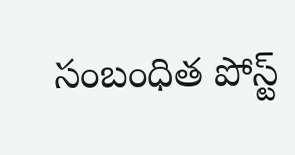సంబంధిత పోస్ట్